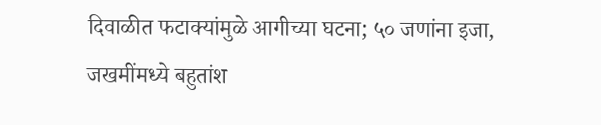दिवाळीत फटाक्यांमुळे आगीच्या घटना; ५० जणांना इजा, जखमींमध्ये बहुतांश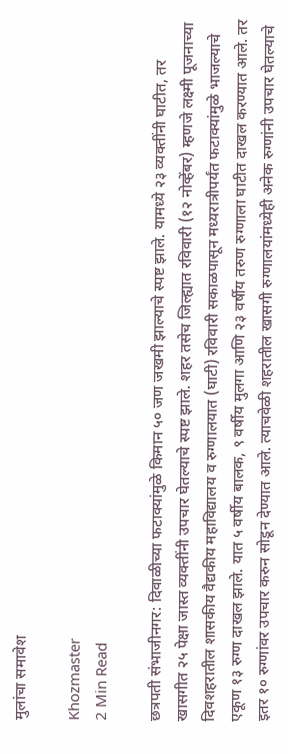मुलांचा समावेश

Khozmaster
2 Min Read

छत्रपती संभाजीनगर: दिवाळीच्या फटाक्यांमुळे किमान ५० जण जखमी झाल्याचे स्पष्ट झाले. यामध्ये २३ व्यक्तींनी घाटीत, तर खासगीत २५ पेक्षा जास्त व्यक्तींनी उपचार घेतल्याचे स्पष्ट झाले. शहर तसेच जिल्ह्यात रविवारी (१२ नोव्हेंबर) म्हणजे लक्ष्मी पूजनाच्या दिवशहरातील शासकीय वैद्यकीय महाविद्यालय व रुग्णालयात (घाटी) रविवारी सकाळपासून मध्यरात्रीपर्यंत फटाक्यांमुळे भाजल्याचे एकूण १३ रुग्ण दाखल झाले. यात ५ वर्षीय बालक, ९ वर्षीय मुलगा आणि २३ वर्षीय तरुण रुग्णाला घाटीत दाखल करण्यात आले. तर इतर १० रुग्णांवर उपचार करुन सोडून देण्यात आले. त्याचवेळी शहरातील खासगी रुग्णालयांमध्येही अनेक रुग्णांनी उपचार घेतल्याचे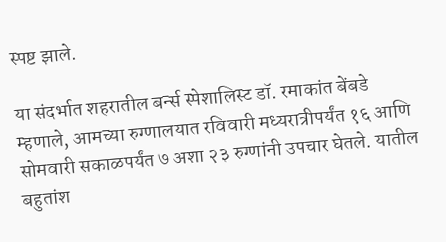स्पष्ट झाले.

या संदर्भात शहरातील बर्न्स स्पेशालिस्ट डॉ. रमाकांत बेंबडे म्हणाले, आमच्या रुग्णालयात रविवारी मध्यरात्रीपर्यंत १६ आणि सोमवारी सकाळपर्यंत ७ अशा २३ रुग्णांनी उपचार घेतले. यातील बहुतांश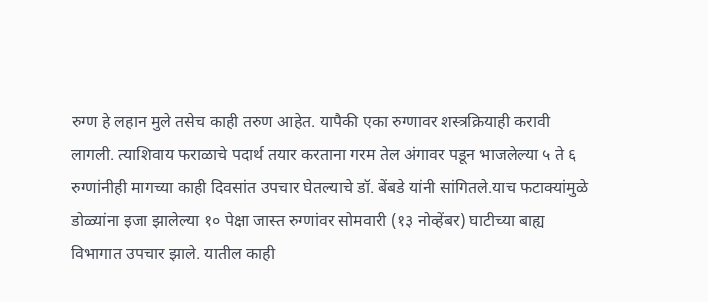रुग्ण हे लहान मुले तसेच काही तरुण आहेत. यापैकी एका रुग्णावर शस्त्रक्रियाही करावी लागली. त्याशिवाय फराळाचे पदार्थ तयार करताना गरम तेल अंगावर पडून भाजलेल्या ५ ते ६ रुग्णांनीही मागच्या काही दिवसांत उपचार घेतल्याचे डॉ. बेंबडे यांनी सांगितले.याच फटाक्यांमुळे डोळ्यांना इजा झालेल्या १० पेक्षा जास्त रुग्णांवर सोमवारी (१३ नोव्हेंबर) घाटीच्या बाह्य विभागात उपचार झाले. यातील काही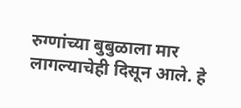रुग्णांच्या बुबुळाला मार लागल्याचेही दिसून आले. हे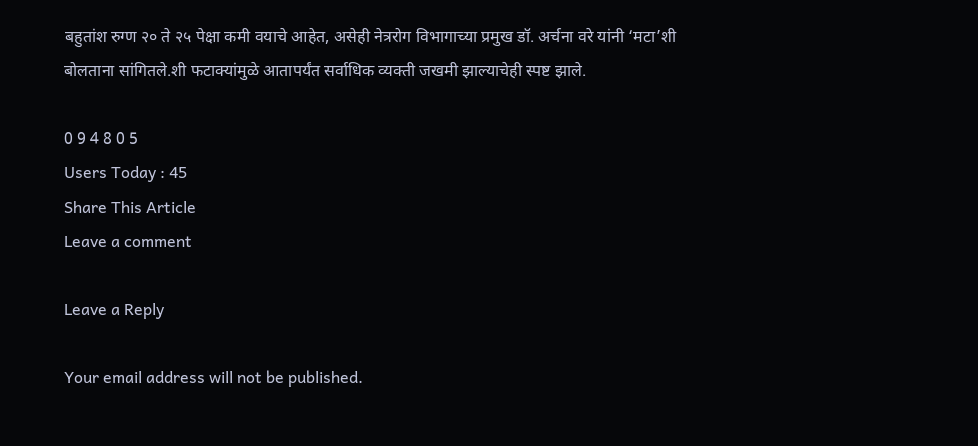बहुतांश रुग्ण २० ते २५ पेक्षा कमी वयाचे आहेत, असेही नेत्ररोग विभागाच्या प्रमुख डॉ. अर्चना वरे यांनी ‘मटा’शी बोलताना सांगितले.शी फटाक्यांमुळे आतापर्यंत सर्वाधिक व्यक्ती जखमी झाल्याचेही स्पष्ट झाले.

0 9 4 8 0 5
Users Today : 45
Share This Article
Leave a comment

Leave a Reply

Your email address will not be published.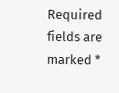Required fields are marked *